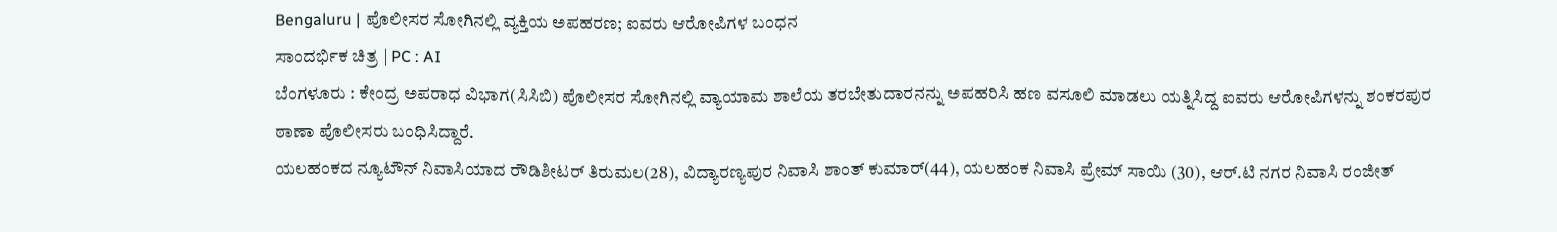Bengaluru | ಪೊಲೀಸರ ಸೋಗಿನಲ್ಲಿ ವ್ಯಕ್ತಿಯ ಅಪಹರಣ; ಐವರು ಆರೋಪಿಗಳ ಬಂಧನ
ಸಾಂದರ್ಭಿಕ ಚಿತ್ರ | PC : AI
ಬೆಂಗಳೂರು : ಕೇಂದ್ರ ಅಪರಾಧ ವಿಭಾಗ(ಸಿಸಿಬಿ) ಪೊಲೀಸರ ಸೋಗಿನಲ್ಲಿ ವ್ಯಾಯಾಮ ಶಾಲೆಯ ತರಬೇತುದಾರನನ್ನು ಅಪಹರಿಸಿ ಹಣ ವಸೂಲಿ ಮಾಡಲು ಯತ್ನಿಸಿದ್ದ ಐವರು ಆರೋಪಿಗಳನ್ನು ಶಂಕರಪುರ ಠಾಣಾ ಪೊಲೀಸರು ಬಂಧಿಸಿದ್ದಾರೆ.
ಯಲಹಂಕದ ನ್ಯೂಟೌನ್ ನಿವಾಸಿಯಾದ ರೌಡಿಶೀಟರ್ ತಿರುಮಲ(28), ವಿದ್ಯಾರಣ್ಯಪುರ ನಿವಾಸಿ ಶಾಂತ್ ಕುಮಾರ್(44), ಯಲಹಂಕ ನಿವಾಸಿ ಪ್ರೇಮ್ ಸಾಯಿ (30), ಆರ್.ಟಿ ನಗರ ನಿವಾಸಿ ರಂಜೀತ್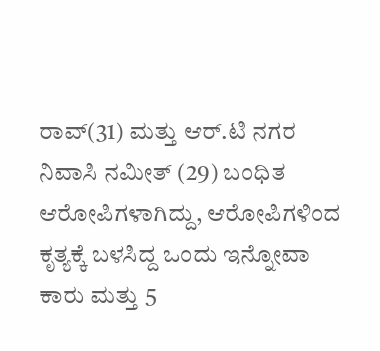ರಾವ್(31) ಮತ್ತು ಆರ್.ಟಿ ನಗರ ನಿವಾಸಿ ನಮೀತ್ (29) ಬಂಧಿತ ಆರೋಪಿಗಳಾಗಿದ್ದು, ಆರೋಪಿಗಳಿಂದ ಕೃತ್ಯಕ್ಕೆ ಬಳಸಿದ್ದ ಒಂದು ಇನ್ನೋವಾ ಕಾರು ಮತ್ತು 5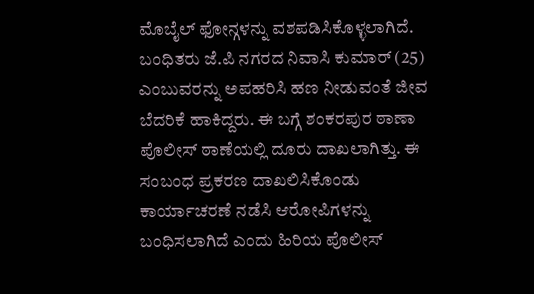ಮೊಬೈಲ್ ಫೋನ್ಗಳನ್ನು ವಶಪಡಿಸಿಕೊಳ್ಳಲಾಗಿದೆ.
ಬಂಧಿತರು ಜೆ.ಪಿ ನಗರದ ನಿವಾಸಿ ಕುಮಾರ್ (25) ಎಂಬುವರನ್ನು ಅಪಹರಿಸಿ ಹಣ ನೀಡುವಂತೆ ಜೀವ ಬೆದರಿಕೆ ಹಾಕಿದ್ದರು. ಈ ಬಗ್ಗೆ ಶಂಕರಪುರ ಠಾಣಾ ಪೊಲೀಸ್ ಠಾಣೆಯಲ್ಲಿ ದೂರು ದಾಖಲಾಗಿತ್ತು. ಈ ಸಂಬಂಧ ಪ್ರಕರಣ ದಾಖಲಿಸಿಕೊಂಡು ಕಾರ್ಯಾಚರಣೆ ನಡೆಸಿ ಆರೋಪಿಗಳನ್ನು ಬಂಧಿಸಲಾಗಿದೆ ಎಂದು ಹಿರಿಯ ಪೊಲೀಸ್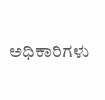ಅಧಿಕಾರಿಗಳು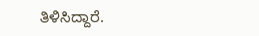ತಿಳಿಸಿದ್ದಾರೆ.